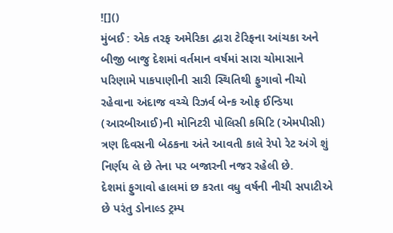![]()
મુંબઈ : એક તરફ અમેરિકા દ્વારા ટેરિફના આંચકા અને બીજી બાજુ દેશમાં વર્તમાન વર્ષમાં સારા ચોમાસાને પરિણામે પાકપાણીની સારી સ્થિતિથી ફુગાવો નીચો રહેવાના અંદાજ વચ્ચે રિઝર્વ બેન્ક ઓફ ઈન્ડિયા (આરબીઆઈ)ની મોનિટરી પોલિસી કમિટિ (એમપીસી) ત્રણ દિવસની બેઠકના અંતે આવતી કાલે રેપો રેટ અંગે શું નિર્ણય લે છે તેના પર બજારની નજર રહેલી છે.
દેશમાં ફુગાવો હાલમાં છ કરતા વધુ વર્ષની નીચી સપાટીએ છે પરંતુ ડોનાલ્ડ ટ્રમ્પ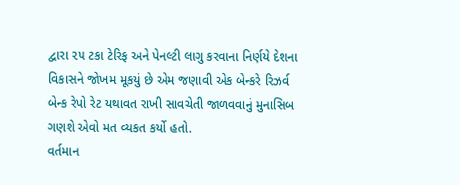દ્વારા ૨૫ ટકા ટેરિફ અને પેનલ્ટી લાગુ કરવાના નિર્ણયે દેશના વિકાસને જોખમ મૂકયું છે એમ જણાવી એક બેન્કરે રિઝર્વ બેન્ક રેપો રેટ યથાવત રાખી સાવચેતી જાળવવાનું મુનાસિબ ગણશે એવો મત વ્યકત કર્યો હતો.
વર્તમાન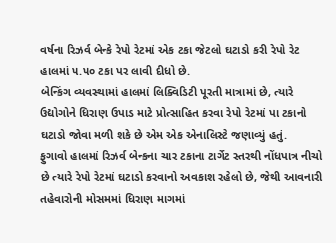વર્ષના રિઝર્વ બેન્કે રેપો રેટમાં એક ટકા જેટલો ઘટાડો કરી રેપો રેટ હાલમાં ૫.૫૦ ટકા પર લાવી દીધો છે.
બેન્કિંગ વ્યવસ્થામાં હાલમાં લિક્વિડિટી પૂરતી માત્રામાં છે, ત્યારે ઉદ્યોગોને ધિરાણ ઉપાડ માટે પ્રોત્સાહિત કરવા રેપો રેટમાં પા ટકાનો ઘટાડો જોવા મળી શકે છે એમ એક એનાલિસ્ટે જણાવ્યું હતું.
ફુગાવો હાલમાં રિઝર્વ બેન્કના ચાર ટકાના ટાર્ગેટ સ્તરથી નોંધપાત્ર નીચો છે ત્યારે રેપો રેટમાં ઘટાડો કરવાનો અવકાશ રહેલો છે, જેથી આવનારી તહેવારોની મોસમમાં ધિરાણ માગમાં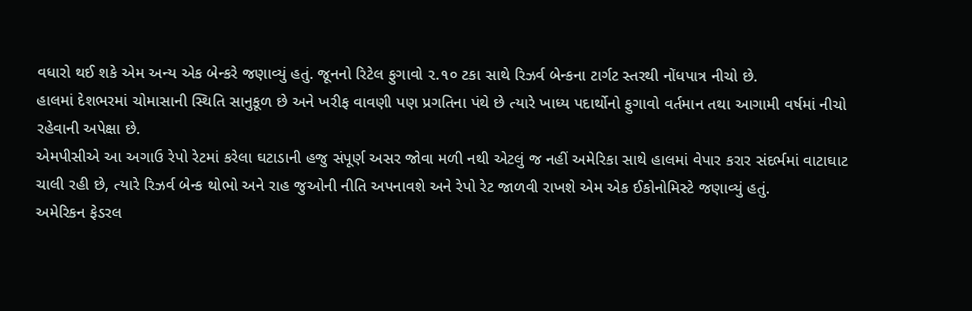વધારો થઈ શકે એમ અન્ય એક બેન્કરે જણાવ્યું હતું. જૂનનો રિટેલ ફુગાવો ૨.૧૦ ટકા સાથે રિઝર્વ બેન્કના ટાર્ગટ સ્તરથી નોંધપાત્ર નીચો છે.
હાલમાં દેશભરમાં ચોમાસાની સ્થિતિ સાનુકૂળ છે અને ખરીફ વાવણી પણ પ્રગતિના પંથે છે ત્યારે ખાધ્ય પદાર્થોનો ફુગાવો વર્તમાન તથા આગામી વર્ષમાં નીચો રહેવાની અપેક્ષા છે.
એમપીસીએ આ અગાઉ રેપો રેટમાં કરેલા ઘટાડાની હજુ સંપૂર્ણ અસર જોવા મળી નથી એટલું જ નહીં અમેરિકા સાથે હાલમાં વેપાર કરાર સંદર્ભમાં વાટાઘાટ ચાલી રહી છે, ત્યારે રિઝર્વ બેન્ક થોભો અને રાહ જુઓની નીતિ અપનાવશે અને રેપો રેટ જાળવી રાખશે એમ એક ઈકોનોમિસ્ટે જણાવ્યું હતું.
અમેરિકન ફેડરલ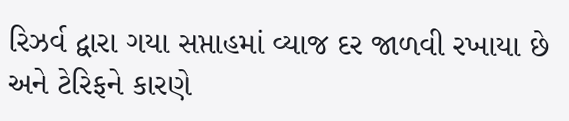રિઝર્વ દ્વારા ગયા સપ્તાહમાં વ્યાજ દર જાળવી રખાયા છે અને ટેરિફને કારણે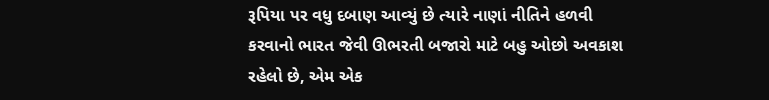રૂપિયા પર વધુ દબાણ આવ્યું છે ત્યારે નાણાં નીતિને હળવી કરવાનો ભારત જેવી ઊભરતી બજારો માટે બહુ ઓછો અવકાશ રહેલો છે, એમ એક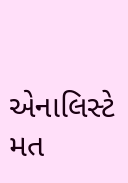એનાલિસ્ટે મત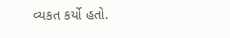વ્યકત કર્યો હતો.